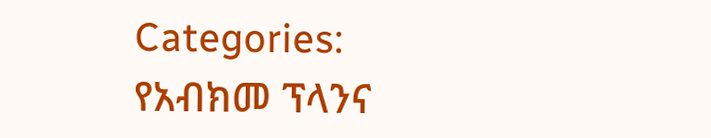Categories:
የአብክመ ፕላንና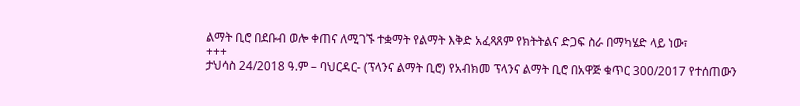ልማት ቢሮ በደቡብ ወሎ ቀጠና ለሚገኙ ተቋማት የልማት እቅድ አፈጻጸም የክትትልና ድጋፍ ስራ በማካሄድ ላይ ነው፣
+++
ታህሳስ 24/2018 ዓ.ም – ባህርዳር- (ፕላንና ልማት ቢሮ) የአብክመ ፕላንና ልማት ቢሮ በአዋጅ ቁጥር 300/2017 የተሰጠውን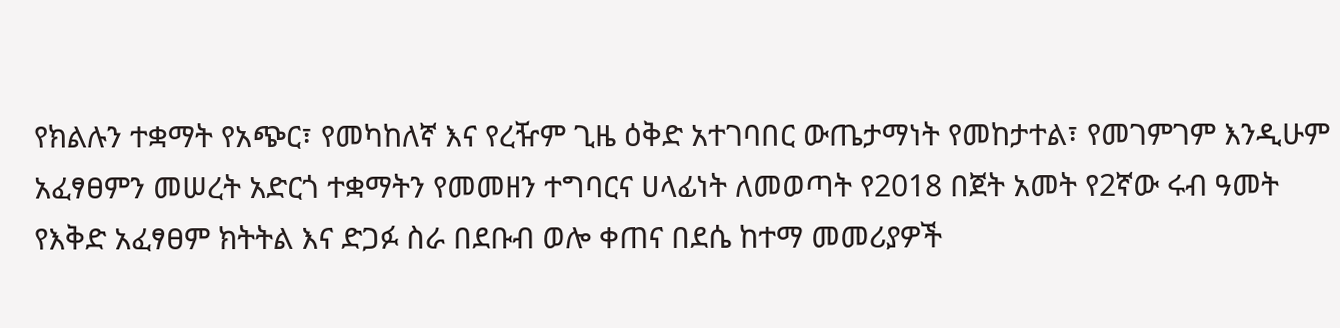የክልሉን ተቋማት የአጭር፣ የመካከለኛ እና የረዥም ጊዜ ዕቅድ አተገባበር ውጤታማነት የመከታተል፣ የመገምገም እንዲሁም አፈፃፀምን መሠረት አድርጎ ተቋማትን የመመዘን ተግባርና ሀላፊነት ለመወጣት የ2018 በጀት አመት የ2ኛው ሩብ ዓመት የእቅድ አፈፃፀም ክትትል እና ድጋፉ ስራ በደቡብ ወሎ ቀጠና በደሴ ከተማ መመሪያዎች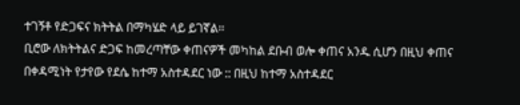ተገኝቶ የድጋፍና ክትትል በማካሄድ ላይ ይገኛል፡፡
ቢሮው ለክትትልና ድጋፍ ከመረጣቸው ቀጠናዎች መካከል ደቡብ ወሎ ቀጠና አንዱ ሲሆን በዚህ ቀጠና በቀዳሚነት የታየው የደሴ ከተማ አስተዳደር ነው :: በዚህ ከተማ አስተዳደር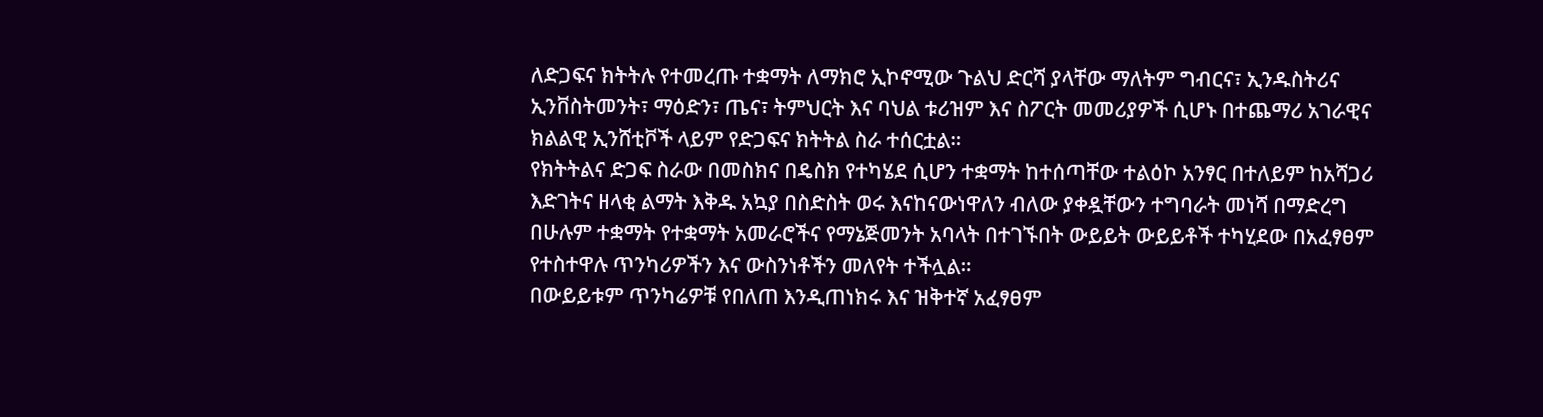ለድጋፍና ክትትሉ የተመረጡ ተቋማት ለማክሮ ኢኮኖሚው ጉልህ ድርሻ ያላቸው ማለትም ግብርና፣ ኢንዱስትሪና ኢንቨስትመንት፣ ማዕድን፣ ጤና፣ ትምህርት እና ባህል ቱሪዝም እና ስፖርት መመሪያዎች ሲሆኑ በተጨማሪ አገራዊና ክልልዊ ኢንሸቲቮች ላይም የድጋፍና ክትትል ስራ ተሰርቷል።
የክትትልና ድጋፍ ስራው በመስክና በዴስክ የተካሄደ ሲሆን ተቋማት ከተሰጣቸው ተልዕኮ አንፃር በተለይም ከአሻጋሪ እድገትና ዘላቂ ልማት እቅዱ አኳያ በስድስት ወሩ እናከናውነዋለን ብለው ያቀዷቸውን ተግባራት መነሻ በማድረግ በሁሉም ተቋማት የተቋማት አመራሮችና የማኔጅመንት አባላት በተገኙበት ውይይት ውይይቶች ተካሂደው በአፈፃፀም የተስተዋሉ ጥንካሪዎችን እና ውስንነቶችን መለየት ተችሏል።
በውይይቱም ጥንካሬዎቹ የበለጠ እንዲጠነክሩ እና ዝቅተኛ አፈፃፀም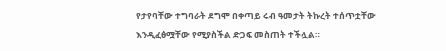የታየባቸው ተግባራት ደግሞ በቀጣይ ሩብ ዓመታት ትኩረት ተሰጥቷቸው እንዲፈፅሟቸው የሚያስችል ድጋፍ መስጠት ተችሏል።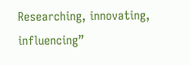Researching, innovating, influencing”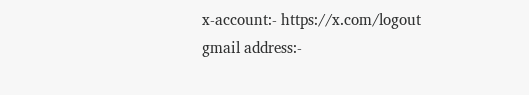x-account:- https://x.com/logout
gmail address:-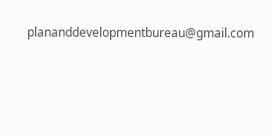plananddevelopmentbureau@gmail.com